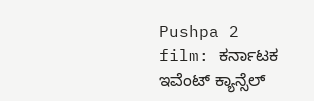Pushpa 2 film: ಕರ್ನಾಟಕ ಇವೆಂಟ್ ಕ್ಯಾನ್ಸೆಲ್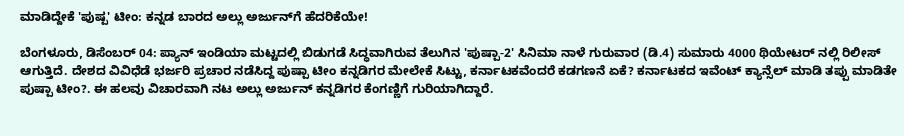ಮಾಡಿದ್ದೇಕೆ 'ಪುಷ್ಪ' ಟೀಂ: ಕನ್ನಡ ಬಾರದ ಅಲ್ಲು ಅರ್ಜುನ್‌ಗೆ ಹೆದರಿಕೆಯೇ!

ಬೆಂಗಳೂರು, ಡಿಸೆಂಬರ್ 04: ಪ್ಯಾನ್‌ ಇಂಡಿಯಾ ಮಟ್ಟದಲ್ಲಿ ಬಿಡುಗಡೆ ಸಿದ್ಧವಾಗಿರುವ ತೆಲುಗಿನ 'ಪುಷ್ಪಾ-2' ಸಿನಿಮಾ ನಾಳೆ ಗುರುವಾರ (ಡಿ.4) ಸುಮಾರು 4000 ಥಿಯೇಟರ್‌ ನಲ್ಲಿ ರಿಲೀಸ್ ಆಗುತ್ತಿದೆ. ದೇಶದ ವಿವಿಧೆಡೆ ಭರ್ಜರಿ ಪ್ರಚಾರ ನಡೆಸಿದ್ದ ಪುಷ್ಪಾ ಟೀಂ ಕನ್ನಡಿಗರ ಮೇಲೇಕೆ ಸಿಟ್ಟು, ಕರ್ನಾಟಕವೆಂದರೆ ಕಡಗಣನೆ ಏಕೆ? ಕರ್ನಾಟಕದ ಇವೆಂಟ್ ಕ್ಯಾನ್ಸೆಲ್ ಮಾಡಿ ತಪ್ಪು ಮಾಡಿತೇ ಪುಷ್ಪಾ ಟೀಂ?. ಈ ಹಲವು ವಿಚಾರವಾಗಿ ನಟ ಅಲ್ಲು ಅರ್ಜುನ್ ಕನ್ನಡಿಗರ ಕೆಂಗಣ್ಣಿಗೆ ಗುರಿಯಾಗಿದ್ದಾರೆ.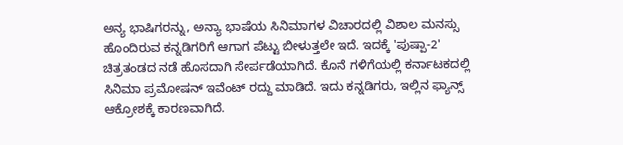ಅನ್ಯ ಭಾಷಿಗರನ್ನು, ಅನ್ಯಾ ಭಾಷೆಯ ಸಿನಿಮಾಗಳ ವಿಚಾರದಲ್ಲಿ ವಿಶಾಲ ಮನಸ್ಸು ಹೊಂದಿರುವ ಕನ್ನಡಿಗರಿಗೆ ಆಗಾಗ ಪೆಟ್ಟು ಬೀಳುತ್ತಲೇ ಇದೆ. ಇದಕ್ಕೆ 'ಪುಷ್ಪಾ-2' ಚಿತ್ರತಂಡದ ನಡೆ ಹೊಸದಾಗಿ ಸೇರ್ಪಡೆಯಾಗಿದೆ. ಕೊನೆ ಗಳಿಗೆಯಲ್ಲಿ ಕರ್ನಾಟಕದಲ್ಲಿ ಸಿನಿಮಾ ಪ್ರಮೋಷನ್ ಇವೆಂಟ್ ರದ್ದು ಮಾಡಿದೆ. ಇದು ಕನ್ನಡಿಗರು, ಇಲ್ಲಿನ ಫ್ಯಾನ್ಸ್ ಆಕ್ರೋಶಕ್ಕೆ ಕಾರಣವಾಗಿದೆ.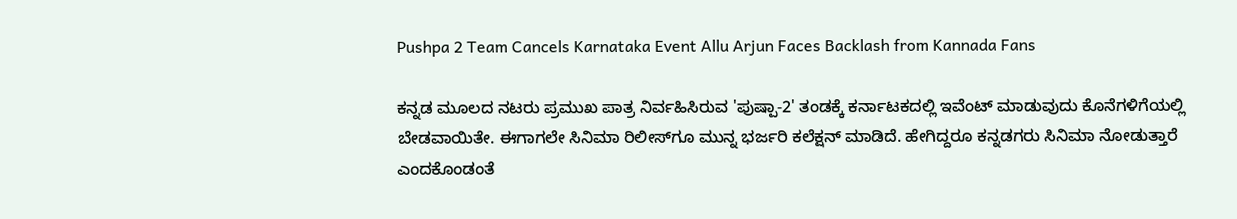Pushpa 2 Team Cancels Karnataka Event Allu Arjun Faces Backlash from Kannada Fans

ಕನ್ನಡ ಮೂಲದ ನಟರು ಪ್ರಮುಖ ಪಾತ್ರ ನಿರ್ವಹಿಸಿರುವ 'ಪುಷ್ಪಾ-2' ತಂಡಕ್ಕೆ ಕರ್ನಾಟಕದಲ್ಲಿ ಇವೆಂಟ್ ಮಾಡುವುದು ಕೊನೆಗಳಿಗೆಯಲ್ಲಿ ಬೇಡವಾಯಿತೇ. ಈಗಾಗಲೇ ಸಿನಿಮಾ ರಿಲೀಸ್‌ಗೂ ಮುನ್ನ ಭರ್ಜರಿ ಕಲೆಕ್ಷನ್ ಮಾಡಿದೆ. ಹೇಗಿದ್ದರೂ ಕನ್ನಡಗರು ಸಿನಿಮಾ ನೋಡುತ್ತಾರೆ ಎಂದಕೊಂಡಂತೆ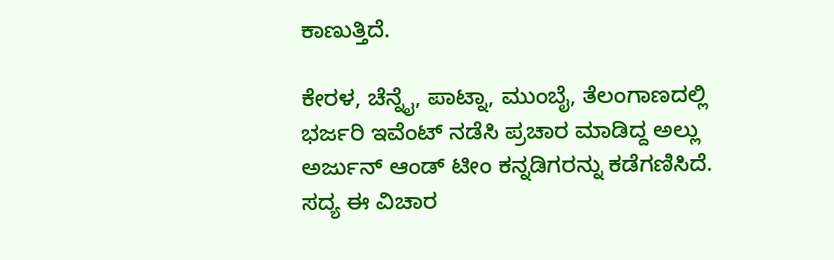ಕಾಣುತ್ತಿದೆ.

ಕೇರಳ, ಚೆನ್ನೈ, ಪಾಟ್ನಾ, ಮುಂಬೈ, ತೆಲಂಗಾಣದಲ್ಲಿ ಭರ್ಜರಿ ಇವೆಂಟ್ ನಡೆಸಿ ಪ್ರಚಾರ ಮಾಡಿದ್ದ ಅಲ್ಲು ಅರ್ಜುನ್ ಆಂಡ್ ಟೀಂ ಕನ್ನಡಿಗರನ್ನು ಕಡೆಗಣಿಸಿದೆ. ಸದ್ಯ ಈ ವಿಚಾರ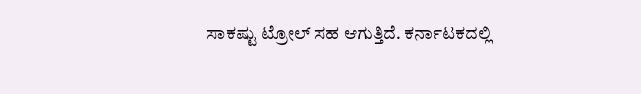ಸಾಕಷ್ಟು ಟ್ರೋಲ್ ಸಹ ಆಗುತ್ತಿದೆ. ಕರ್ನಾಟಕದಲ್ಲಿ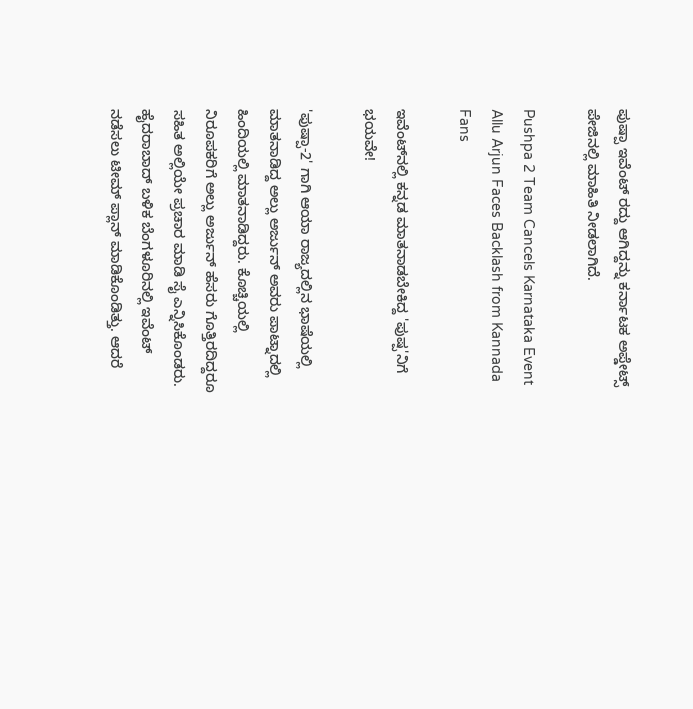ಪುಷ್ಪಾ ಇವೆಂಟ್ ರದ್ದು ಆಗಿದ್ದನ್ನು ಕರ್ನಾಟಕ ಅಪ್ಡೇಟ್ಸ್ ಪೇಜಿನಲ್ಲಿ ಮಾಹಿತಿ ನೀಡಲಾಗಿದೆ.

Pushpa 2 Team Cancels Karnataka Event Allu Arjun Faces Backlash from Kannada Fans

ಇವೆಂಟ್‌ನಲ್ಲಿ ಕನ್ನಡ ಮಾತನಾಡಬೇಕಿದ್ದ 'ಪುಷ್ಪ'ನಿಗೆ ಭಯವೇ!

'ಪುಷ್ಪಾ-2' ಗಾಗಿ ಆಯಾ ರಾಜ್ಯದಲ್ಲಿನ ಭಾಷೆಯಲ್ಲಿ ಮಾತನಾಡಿದ್ದ ಅಲ್ಲು ಅರ್ಜುನ್ ಅವರು ಪಾಟ್ನಾದಲ್ಲಿ ಹಿಂದಿಯಲ್ಲಿ ಮಾತನಾಡಿದ್ದರು. ಕೊಚ್ಚಿಯಲ್ಲಿ ನಿರೂಪಕರಿಗೆ ಅಲ್ಲು ಅರ್ಜುನ್ ಹೆಸರು ಗೊತ್ತಿರದಿದ್ದರೂ ಸಹಿತ ಅಲ್ಲಿಯೇ ಪ್ರಚಾರ ಮಾಡಿ ಸೈ ಎನ್ನಿಸಿಕೊಂಡರು. ಹೈದರಾಬಾದ್ ಬಳಿಕ ಬೆಂಗಳೂರಿನಲ್ಲಿ ಇವೆಂಟ್ ನಡೆಸಲು ಟೀಮ್ ಪ್ಲಾನ್ ಮಾಡಿಕೊಂಡಿತ್ತು. ಆದರೆ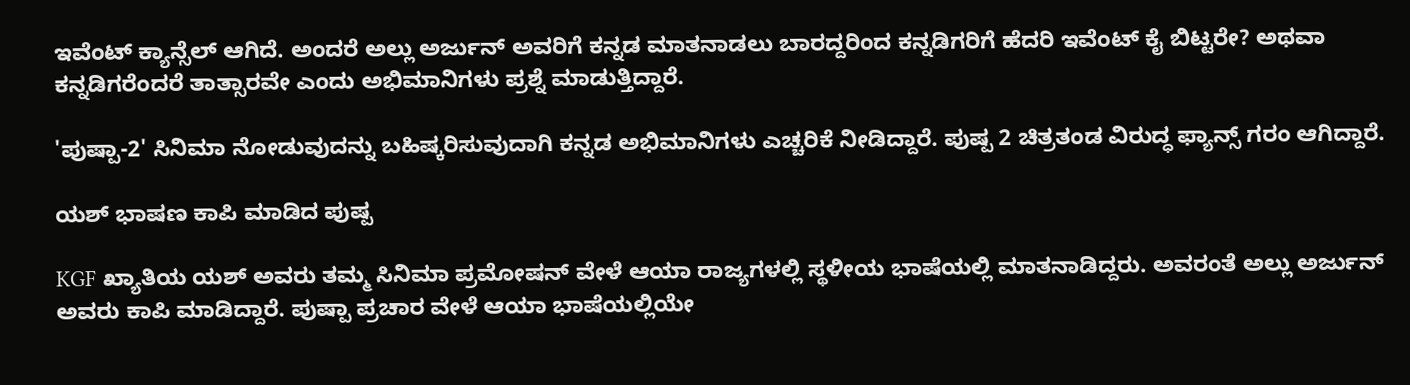ಇವೆಂಟ್ ಕ್ಯಾನ್ಸೆಲ್ ಆಗಿದೆ. ಅಂದರೆ ಅಲ್ಲು ಅರ್ಜುನ್ ಅವರಿಗೆ ಕನ್ನಡ ಮಾತನಾಡಲು ಬಾರದ್ದರಿಂದ ಕನ್ನಡಿಗರಿಗೆ ಹೆದರಿ ಇವೆಂಟ್ ಕೈ ಬಿಟ್ಟರೇ? ಅಥವಾ ಕನ್ನಡಿಗರೆಂದರೆ ತಾತ್ಸಾರವೇ ಎಂದು ಅಭಿಮಾನಿಗಳು ಪ್ರಶ್ನೆ ಮಾಡುತ್ತಿದ್ದಾರೆ.

'ಪುಷ್ಪಾ-2' ಸಿನಿಮಾ ನೋಡುವುದನ್ನು ಬಹಿಷ್ಕರಿಸುವುದಾಗಿ ಕನ್ನಡ ಅಭಿಮಾನಿಗಳು ಎಚ್ಚರಿಕೆ ನೀಡಿದ್ದಾರೆ. ಪುಷ್ಪ 2 ಚಿತ್ರತಂಡ ವಿರುದ್ಧ ಫ್ಯಾನ್ಸ್ ಗರಂ ಆಗಿದ್ದಾರೆ.

ಯಶ್ ಭಾಷಣ ಕಾಪಿ ಮಾಡಿದ ಪುಷ್ಪ

KGF ಖ್ಯಾತಿಯ ಯಶ್ ಅವರು ತಮ್ಮ ಸಿನಿಮಾ ಪ್ರಮೋಷನ್ ವೇಳೆ ಆಯಾ ರಾಜ್ಯಗಳಲ್ಲಿ ಸ್ಥಳೀಯ ಭಾಷೆಯಲ್ಲಿ ಮಾತನಾಡಿದ್ದರು. ಅವರಂತೆ ಅಲ್ಲು ಅರ್ಜುನ್ ಅವರು ಕಾಪಿ ಮಾಡಿದ್ದಾರೆ. ಪುಷ್ಪಾ ಪ್ರಚಾರ ವೇಳೆ ಆಯಾ ಭಾಷೆಯಲ್ಲಿಯೇ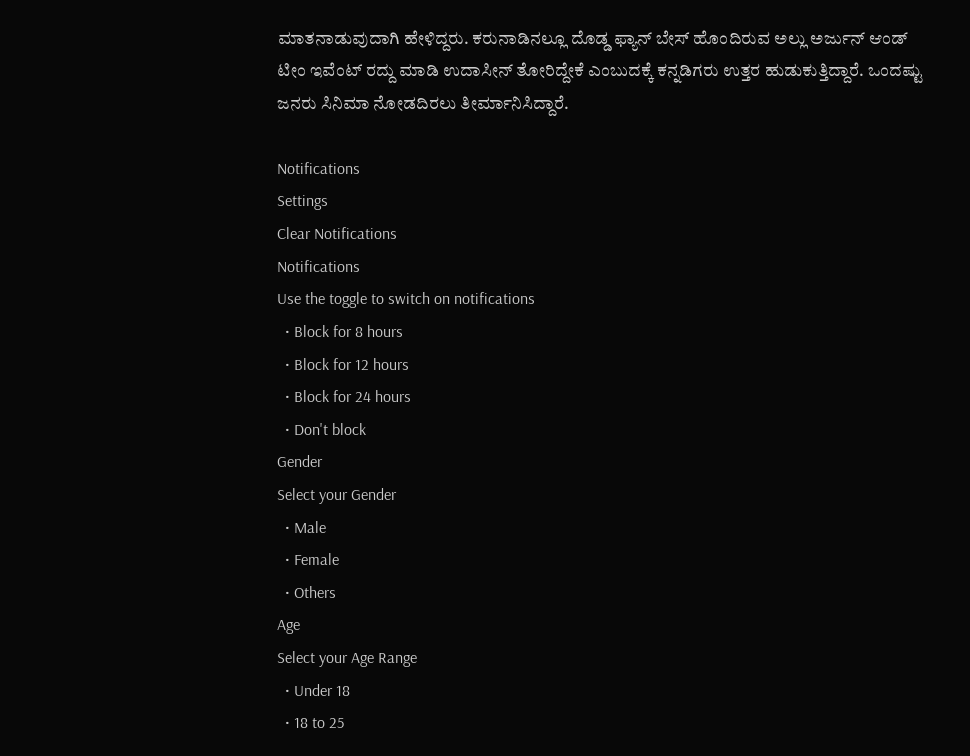ಮಾತನಾಡುವುದಾಗಿ ಹೇಳಿದ್ದರು. ಕರುನಾಡಿನಲ್ಲೂ ದೊಡ್ಡ ಫ್ಯಾನ್‌ ಬೇಸ್ ಹೊಂದಿರುವ ಅಲ್ಲು ಅರ್ಜುನ್ ಆಂಡ್ ಟೀಂ ಇವೆಂಟ್ ರದ್ದು ಮಾಡಿ ಉದಾಸೀನ್ ತೋರಿದ್ದೇಕೆ ಎಂಬುದಕ್ಕೆ ಕನ್ನಡಿಗರು ಉತ್ತರ ಹುಡುಕುತ್ತಿದ್ದಾರೆ. ಒಂದಷ್ಟು ಜನರು ಸಿನಿಮಾ ನೋಡದಿರಲು ತೀರ್ಮಾನಿಸಿದ್ದಾರೆ.

Notifications
Settings
Clear Notifications
Notifications
Use the toggle to switch on notifications
  • Block for 8 hours
  • Block for 12 hours
  • Block for 24 hours
  • Don't block
Gender
Select your Gender
  • Male
  • Female
  • Others
Age
Select your Age Range
  • Under 18
  • 18 to 25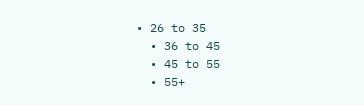• 26 to 35
  • 36 to 45
  • 45 to 55
  • 55+